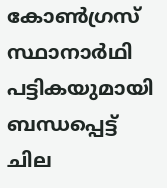കോണ്‍ഗ്രസ് സ്ഥാനാര്‍ഥി പട്ടികയുമായി ബന്ധപ്പെട്ട് ചില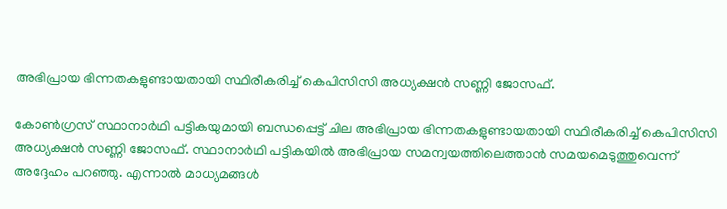അഭിപ്രായ ഭിന്നതകളുണ്ടായതായി സ്ഥിരീകരിച്ച് കെപിസിസി അധ്യക്ഷന്‍ സണ്ണി ജോസഫ്.

കോണ്‍ഗ്രസ് സ്ഥാനാര്‍ഥി പട്ടികയുമായി ബന്ധപ്പെട്ട് ചില അഭിപ്രായ ഭിന്നതകളുണ്ടായതായി സ്ഥിരീകരിച്ച് കെപിസിസി അധ്യക്ഷന്‍ സണ്ണി ജോസഫ്. സ്ഥാനാര്‍ഥി പട്ടികയില്‍ അഭിപ്രായ സമന്വയത്തിലെത്താന്‍ സമയമെടുത്തുവെന്ന് അദ്ദേഹം പറഞ്ഞു. എന്നാല്‍ മാധ്യമങ്ങള്‍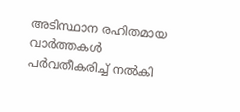അടിസ്ഥാന രഹിതമായ വാര്‍ത്തകള്‍ പര്‍വതീകരിച്ച് നല്‍കി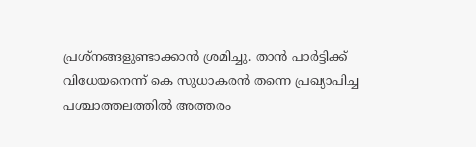പ്രശ്‌നങ്ങളുണ്ടാക്കാന്‍ ശ്രമിച്ചു. താന്‍ പാര്‍ട്ടിക്ക് വിധേയനെന്ന് കെ സുധാകരന്‍ തന്നെ പ്രഖ്യാപിച്ച പശ്ചാത്തലത്തില്‍ അത്തരം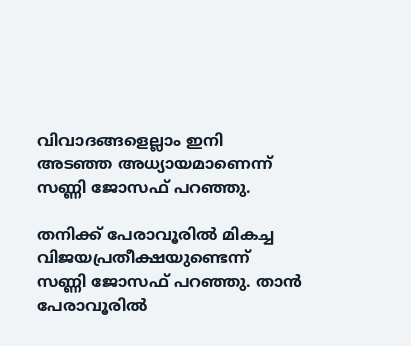വിവാദങ്ങളെല്ലാം ഇനി അടഞ്ഞ അധ്യായമാണെന്ന് സണ്ണി ജോസഫ് പറഞ്ഞു.

തനിക്ക് പേരാവൂരില്‍ മികച്ച വിജയപ്രതീക്ഷയുണ്ടെന്ന് സണ്ണി ജോസഫ് പറഞ്ഞു. താന്‍ പേരാവൂരില്‍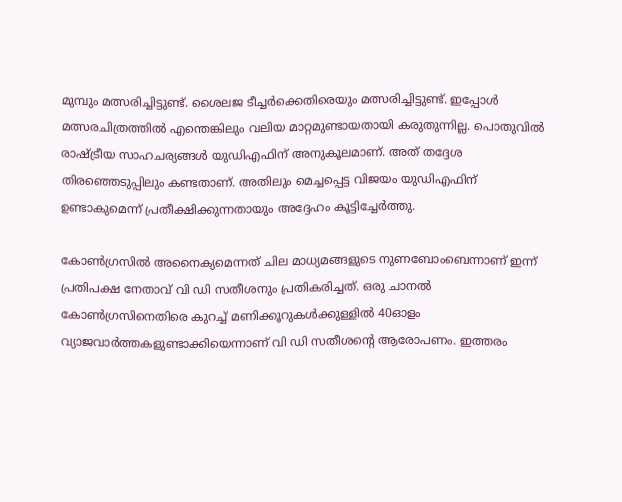മുമ്പും മത്സരിച്ചിട്ടുണ്ട്. ശൈലജ ടീച്ചര്‍ക്കെതിരെയും മത്സരിച്ചിട്ടുണ്ട്. ഇപ്പോള്‍ മത്സരചിത്രത്തില്‍ എന്തെങ്കിലും വലിയ മാറ്റമുണ്ടായതായി കരുതുന്നില്ല. പൊതുവില്‍ രാഷ്ട്രീയ സാഹചര്യങ്ങള്‍ യുഡിഎഫിന് അനുകൂലമാണ്. അത് തദ്ദേശ തിരഞ്ഞെടുപ്പിലും കണ്ടതാണ്. അതിലും മെച്ചപ്പെട്ട വിജയം യുഡിഎഫിന് ഉണ്ടാകുമെന്ന് പ്രതീക്ഷിക്കുന്നതായും അദ്ദേഹം കൂട്ടിച്ചേര്‍ത്തു.

കോണ്‍ഗ്രസില്‍ അനൈക്യമെന്നത് ചില മാധ്യമങ്ങളുടെ നുണബോംബെന്നാണ് ഇന്ന് പ്രതിപക്ഷ നേതാവ് വി ഡി സതീശനും പ്രതികരിച്ചത്. ഒരു ചാനല്‍ കോണ്‍ഗ്രസിനെതിരെ കുറച്ച് മണിക്കൂറുകള്‍ക്കുള്ളില്‍ 40ഓളം വ്യാജവാര്‍ത്തകളുണ്ടാക്കിയെന്നാണ് വി ഡി സതീശന്റെ ആരോപണം. ഇത്തരം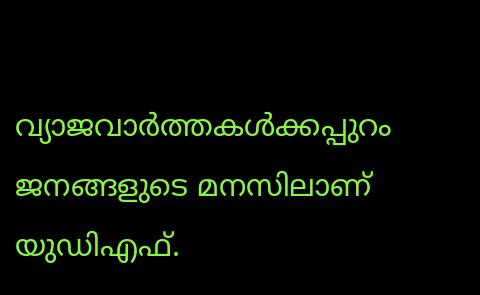വ്യാജവാര്‍ത്തകള്‍ക്കപ്പുറം ജനങ്ങളുടെ മനസിലാണ് യുഡിഎഫ്.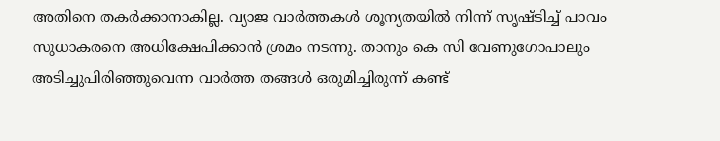അതിനെ തകര്‍ക്കാനാകില്ല. വ്യാജ വാര്‍ത്തകള്‍ ശൂന്യതയില്‍ നിന്ന് സൃഷ്ടിച്ച് പാവം സുധാകരനെ അധിക്ഷേപിക്കാന്‍ ശ്രമം നടന്നു. താനും കെ സി വേണുഗോപാലും അടിച്ചുപിരിഞ്ഞുവെന്ന വാര്‍ത്ത തങ്ങള്‍ ഒരുമിച്ചിരുന്ന് കണ്ട്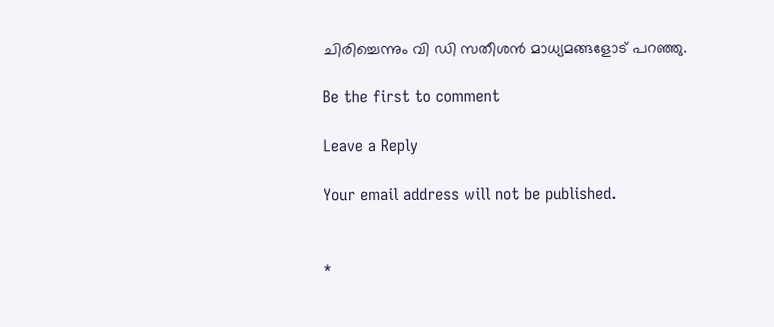ചിരിച്ചെന്നും വി ഡി സതീശന്‍ മാധ്യമങ്ങളോട് പറഞ്ഞു.

Be the first to comment

Leave a Reply

Your email address will not be published.


*